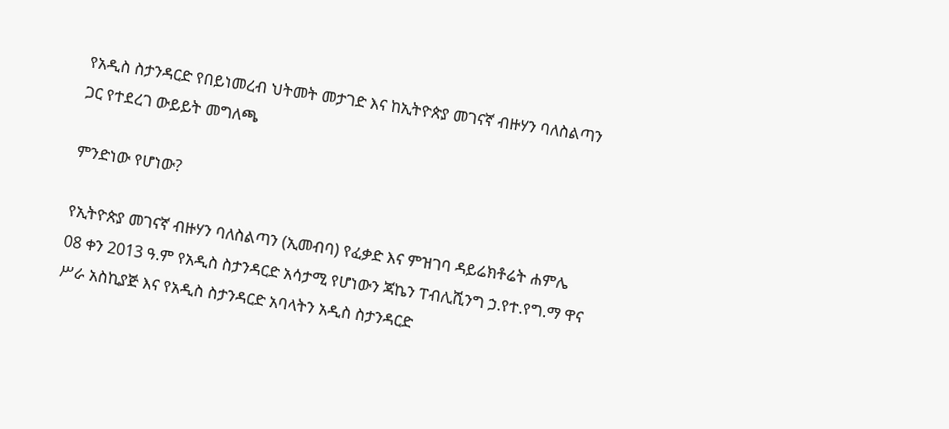የአዲስ ስታንዳርድ የበይነመረብ ህትመት መታገድ እና ከኢትዮጵያ መገናኛ ብዙሃን ባለስልጣን ጋር የተደረገ ውይይት መግለጫ

ምንድነው የሆነው?

የኢትዮጵያ መገናኛ ብዙሃን ባለስልጣን (ኢመብባ) የፈቃድ እና ምዝገባ ዳይሬክቶሬት ሐምሌ 08 ቀን 2013 ዓ.ም የአዲስ ስታንዳርድ አሳታሚ የሆነውን ጃኬን ፐብሊሺንግ ኃ.የተ.የግ.ማ ዋና ሥራ አስኪያጅ እና የአዲስ ስታንዳርድ አባላትን አዲስ ስታንዳርድ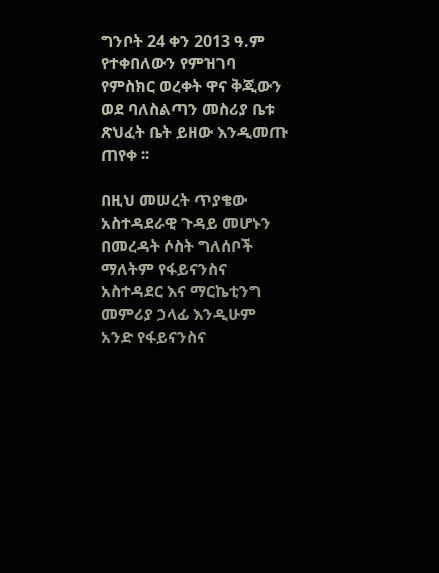ግንቦት 24 ቀን 2013 ዓ.ም የተቀበለውን የምዝገባ የምስክር ወረቀት ዋና ቅጂውን ወደ ባለስልጣን መስሪያ ቤቱ ጽህፈት ቤት ይዘው እንዲመጡ ጠየቀ ፡፡

በዚህ መሠረት ጥያቄው አስተዳደራዊ ጉዳይ መሆኑን በመረዳት ሶስት ግለሰቦች ማለትም የፋይናንስና አስተዳደር እና ማርኬቲንግ መምሪያ ኃላፊ እንዲሁም አንድ የፋይናንስና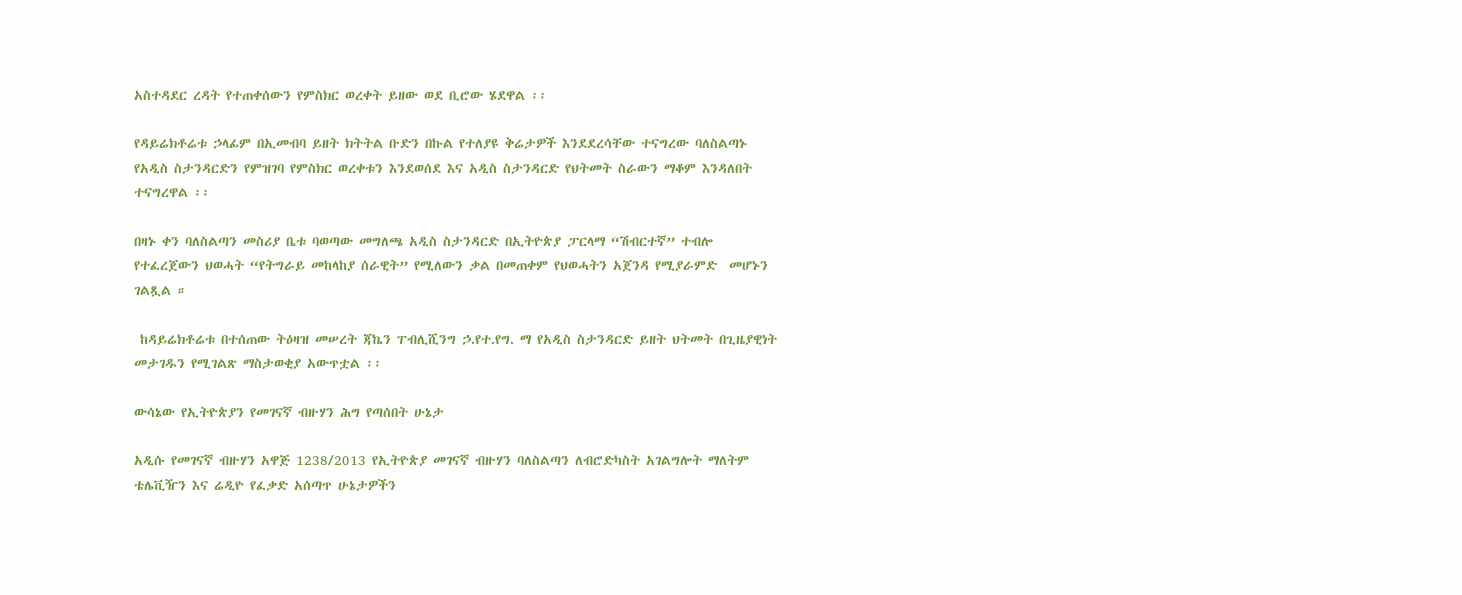አስተዳደር ረዳት የተጠቀሰውን የምስክር ወረቀት ይዘው ወደ ቢሮው ሄደዋል ፡፡

የዳይሬክቶሬቱ ኃላፊም በኢመብባ ይዘት ክትትል ቡድን በኩል የተለያዩ ቅሬታዎች እንደደረሳቸው ተናግረው ባለስልጣኑ የአዲስ ስታንዳርድን የምዝገባ የምስክር ወረቀቱን እንደወሰደ እና አዲስ ስታንዳርድ የህትመት ስራውን ማቆም እንዳለበት ተናግረዋል ፡፡

በዛኑ ቀን ባለስልጣን መስሪያ ቤቱ ባወጣው መግለጫ አዲስ ስታንዳርድ በኢትዮጵያ ፓርላማ “ሽብርተኛ” ተብሎ የተፈረጀውን ህወሓት “የትግራይ መከላከያ ሰራዊት” የሚለውን ቃል በመጠቀም የህወሓትን አጀንዳ የሚያራምድ  መሆኑን ገልጿል ።

 ከዳይሬክቶሬቱ በተሰጠው ትዕዛዝ መሠረት ጃኬን ፐብሊሺንግ ኃ.የተ.የግ. ማ የአዲስ ስታንዳርድ ይዘት ህትመት በጊዜያዊነት መታገዱን የሚገልጽ ማስታወቂያ አውጥቷል ፡፡

ውሳኔው የኢትዮጵያን የመገናኛ ብዙሃን ሕግ የጣሰበት ሁኔታ

አዲሱ የመገናኛ ብዙሃን አዋጅ 1238/2013 የኢትዮጵያ መገናኛ ብዙሃን ባለስልጣን ለብሮድካስት አገልግሎት ማለትም ቴሌቪዥን እና ሬዲዮ የፈቃድ አሰጣጥ ሁኔታዎችን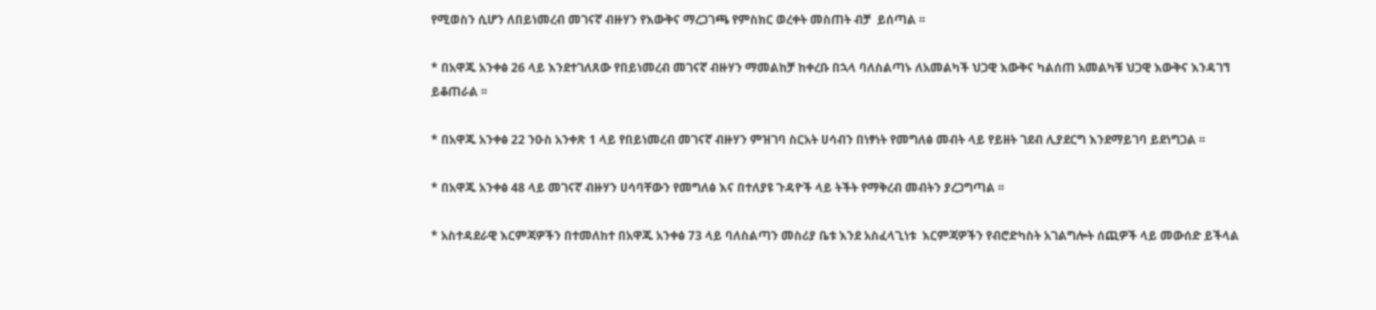የሚወስን ሲሆን ለበይነመረብ መገናኛ ብዙሃን የእውቅና ማረጋገጫ የምስክር ወረቀት መስጠት ብቻ  ይሰጣል ፡፡

* በአዋጁ አንቀፅ 26 ላይ እንደተገለጸው የበይነመረብ መገናኛ ብዙሃን ማመልከቻ ከቀረቡ በኋላ ባለስልጣኑ ለአመልካች ህጋዊ እውቅና ካልሰጠ አመልካቹ ህጋዊ እውቅና እንዳገኘ ይቆጠራል ፡፡

* በአዋጁ አንቀፅ 22 ንዑስ አንቀጽ 1 ላይ የበይነመረብ መገናኛ ብዙሃን ምዝገባ ስርአት ሀሳብን በነፃነት የመግለፅ መብት ላይ የይዘት ገደብ ሊያደርግ እንደማይገባ ይደነግጋል ፡፡

* በአዋጁ አንቀፅ 48 ላይ መገናኛ ብዙሃን ሀሳባቸውን የመግለፅ እና በተለያዩ ጉዳዮች ላይ ትችት የማቅረብ መብትን ያረጋግጣል ፡፡

* አስተዳደራዊ እርምጃዎችን በተመለከተ በአዋጁ አንቀፅ 73 ላይ ባለስልጣን መስሪያ ቤቱ እንደ አስፈላጊነቱ  እርምጃዎችን የብሮድካስት አገልግሎት ሰጪዎች ላይ መውሰድ ይችላል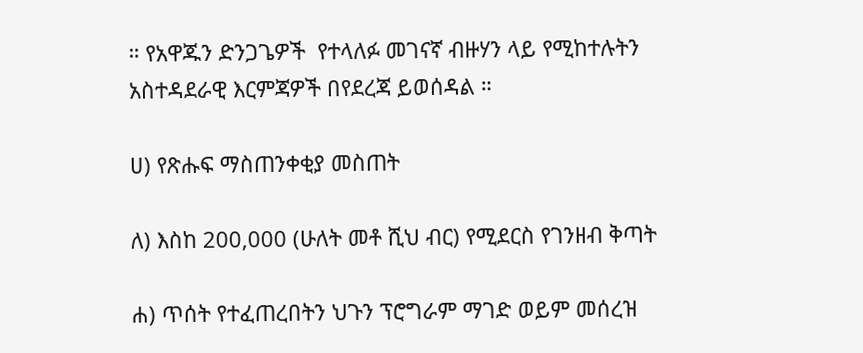። የአዋጁን ድንጋጌዎች  የተላለፉ መገናኛ ብዙሃን ላይ የሚከተሉትን አስተዳደራዊ እርምጃዎች በየደረጃ ይወሰዳል ።

ሀ) የጽሑፍ ማስጠንቀቂያ መስጠት

ለ) እስከ 200,000 (ሁለት መቶ ሺህ ብር) የሚደርስ የገንዘብ ቅጣት

ሐ) ጥሰት የተፈጠረበትን ህጉን ፕሮግራም ማገድ ወይም መሰረዝ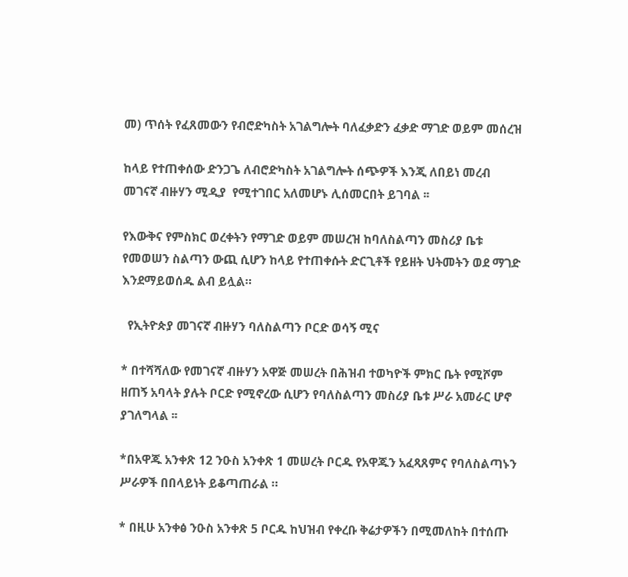መ) ጥሰት የፈጸመውን የብሮድካስት አገልግሎት ባለፈቃድን ፈቃድ ማገድ ወይም መሰረዝ

ከላይ የተጠቀሰው ድንጋጌ ለብሮድካስት አገልግሎት ሰጭዎች እንጂ ለበይነ መረብ መገናኛ ብዙሃን ሚዲያ  የሚተገበር አለመሆኑ ሊሰመርበት ይገባል ፡፡

የእውቅና የምስክር ወረቀትን የማገድ ወይም መሠረዝ ከባለስልጣን መስሪያ ቤቱ የመወሠን ስልጣን ውጪ ሲሆን ከላይ የተጠቀሱት ድርጊቶች የይዘት ህትመትን ወደ ማገድ  እንደማይወሰዱ ልብ ይሏል።

  የኢትዮጵያ መገናኛ ብዙሃን ባለስልጣን ቦርድ ወሳኝ ሚና

* በተሻሻለው የመገናኛ ብዙሃን አዋጅ መሠረት በሕዝብ ተወካዮች ምክር ቤት የሚሾም ዘጠኝ አባላት ያሉት ቦርድ የሚኖረው ሲሆን የባለስልጣን መስሪያ ቤቱ ሥራ አመራር ሆኖ ያገለግላል ፡፡

*በአዋጁ አንቀጽ 12 ንዑስ አንቀጽ 1 መሠረት ቦርዱ የአዋጁን አፈጻጸምና የባለስልጣኑን ሥራዎች በበላይነት ይቆጣጠራል ።

* በዚሁ አንቀፅ ንዑስ አንቀጽ 5 ቦርዱ ከህዝብ የቀረቡ ቅሬታዎችን በሚመለከት በተሰጡ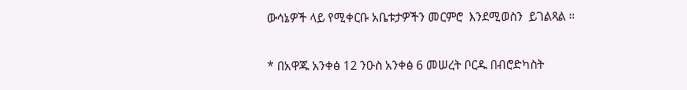ውሳኔዎች ላይ የሚቀርቡ አቤቱታዎችን መርምሮ  እንደሚወስን  ይገልጻል ።

* በአዋጁ አንቀፅ 12 ንዑስ አንቀፅ 6 መሠረት ቦርዱ በብሮድካስት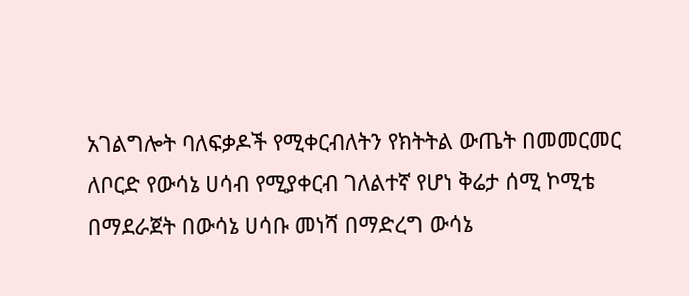አገልግሎት ባለፍቃዶች የሚቀርብለትን የክትትል ውጤት በመመርመር ለቦርድ የውሳኔ ሀሳብ የሚያቀርብ ገለልተኛ የሆነ ቅሬታ ሰሚ ኮሚቴ በማደራጀት በውሳኔ ሀሳቡ መነሻ በማድረግ ውሳኔ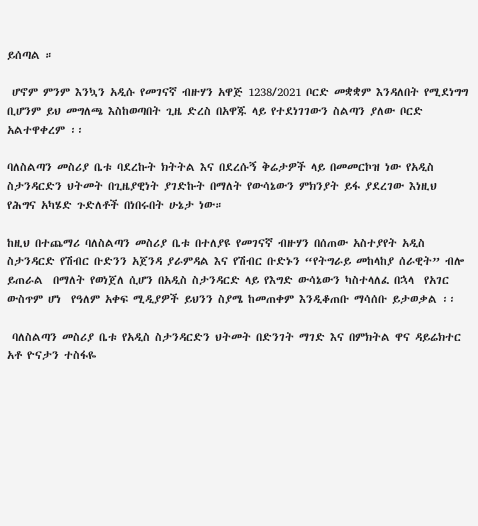ይሰጣል ።

 ሆኖም ምንም እንኳን አዲሱ የመገናኛ ብዙሃን አዋጅ 1238/2021 ቦርድ መቋቋም እንዳለበት የሚደነግግ  ቢሆንም ይህ መግለጫ እስከወጣበት ጊዜ ድረስ በአዋጁ ላይ የተደነገገውን ስልጣን ያለው ቦርድ አልተዋቀረም ፡፡

ባለስልጣን መስሪያ ቤቱ ባደረኩት ክትትል እና በደረሱኝ ቅሬታዎች ላይ በመመርኮዝ ነው የአዲስ ስታንዳርድን ህትመት በጊዜያዊነት ያገድኩት በማለት የውሳኔውን ምክንያት ይፋ ያደረገው እነዚህ የሕግና አካሄድ ጉድለቶች በነበሩበት ሁኔታ ነው።

ከዚህ በተጨማሪ ባለስልጣን መስሪያ ቤቱ በተለያዩ የመገናኛ ብዙሃን በሰጠው አስተያየት አዲስ ስታንዳርድ የሽብር ቡድንን አጀንዳ ያራምዳል እና የሽብር ቡድኑን “የትግራይ መከላከያ ሰራዊት” ብሎ ይጠራል  በማለት የወነጀለ ሲሆን በአዲስ ስታንዳርድ ላይ የእግድ ውሳኔውን ካስተላለፈ በኋላ  የአገር ውስጥም ሆነ  የዓለም አቀፍ ሚዲያዎች ይህንን ስያሜ ከመጠቀም እንዲቆጠቡ ማሳሰቡ ይታወቃል ፡፡

 ባለስልጣን መስሪያ ቤቱ የአዲስ ስታንዳርድን ህትመት በድንገት ማገድ እና በምክትል ዋና ዳይሬክተር አቶ ዮናታን ተስፋዬ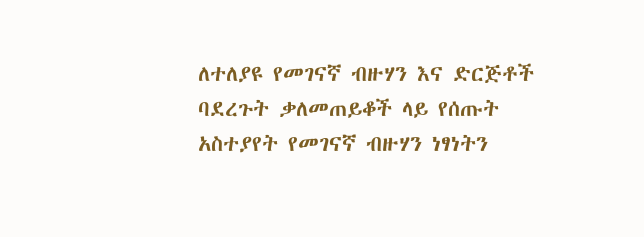ለተለያዩ የመገናኛ ብዙሃን እና ድርጅቶች ባደረጉት ቃለመጠይቆች ላይ የሰጡት አስተያየት የመገናኛ ብዙሃን ነፃነትን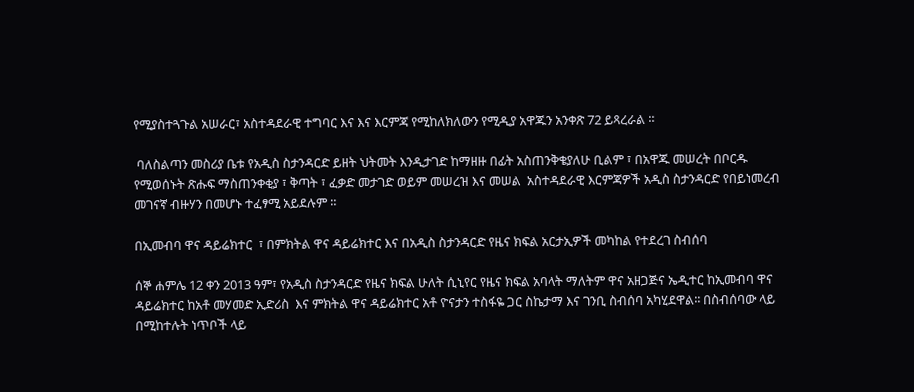የሚያስተጓጉል አሠራር፣ አስተዳደራዊ ተግባር እና እና እርምጃ የሚከለክለውን የሚዲያ አዋጁን አንቀጽ 72 ይጻረራል ።

 ባለስልጣን መስሪያ ቤቱ የአዲስ ስታንዳርድ ይዘት ህትመት እንዲታገድ ከማዘዙ በፊት አስጠንቅቄያለሁ ቢልም ፣ በአዋጁ መሠረት በቦርዱ የሚወሰኑት ጽሑፍ ማስጠንቀቂያ ፣ ቅጣት ፣ ፈቃድ መታገድ ወይም መሠረዝ እና መሠል  አስተዳደራዊ እርምጃዎች አዲስ ስታንዳርድ የበይነመረብ መገናኛ ብዙሃን በመሆኑ ተፈፃሚ አይደሉም ።

በኢመብባ ዋና ዳይሬክተር  ፣ በምክትል ዋና ዳይሬክተር እና በአዲስ ስታንዳርድ የዜና ክፍል አርታኢዎች መካከል የተደረገ ስብሰባ

ሰኞ ሐምሌ 12 ቀን 2013 ዓም፣ የአዲስ ስታንዳርድ የዜና ክፍል ሁለት ሲኒየር የዜና ክፍል አባላት ማለትም ዋና አዘጋጅና ኤዲተር ከኢመብባ ዋና ዳይሬክተር ከአቶ መሃመድ ኢድሪስ  እና ምክትል ዋና ዳይሬክተር አቶ ዮናታን ተስፋዬ ጋር ስኬታማ እና ገንቢ ስብሰባ አካሂደዋል፡፡ በስብሰባው ላይ በሚከተሉት ነጥቦች ላይ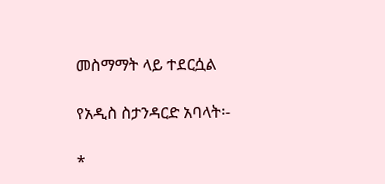መስማማት ላይ ተደርሷል

የአዲስ ስታንዳርድ አባላት፡-

*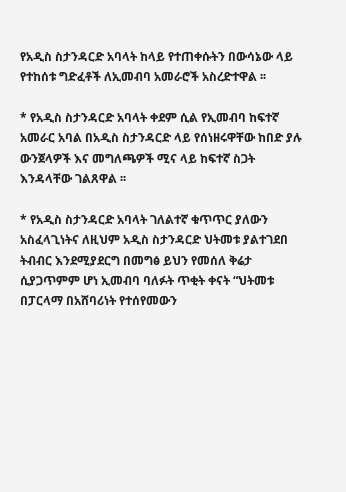የአዲስ ስታንዳርድ አባላት ከላይ የተጠቀሱትን በውሳኔው ላይ የተከሰቱ ግድፈቶች ለኢመብባ አመራሮች አስረድተዋል ፡፡

* የአዲስ ስታንዳርድ አባላት ቀደም ሲል የኢመብባ ከፍተኛ አመራር አባል በአዲስ ስታንዳርድ ላይ የሰነዘሩዋቸው ከበድ ያሉ ውንጀላዎች እና መግለጫዎች ሚና ላይ ከፍተኛ ስጋት እንዳላቸው ገልጸዋል ፡፡

* የአዲስ ስታንዳርድ አባላት ገለልተኛ ቁጥጥር ያለውን አስፈላጊነትና ለዚህም አዲስ ስታንዳርድ ህትመቱ ያልተገደበ ትብብር እንደሚያደርግ በመግፅ ይህን የመሰለ ቅሬታ ሲያጋጥምም ሆነ ኢመብባ ባለፉት ጥቂት ቀናት “ህትመቱ በፓርላማ በአሸባሪነት የተሰየመውን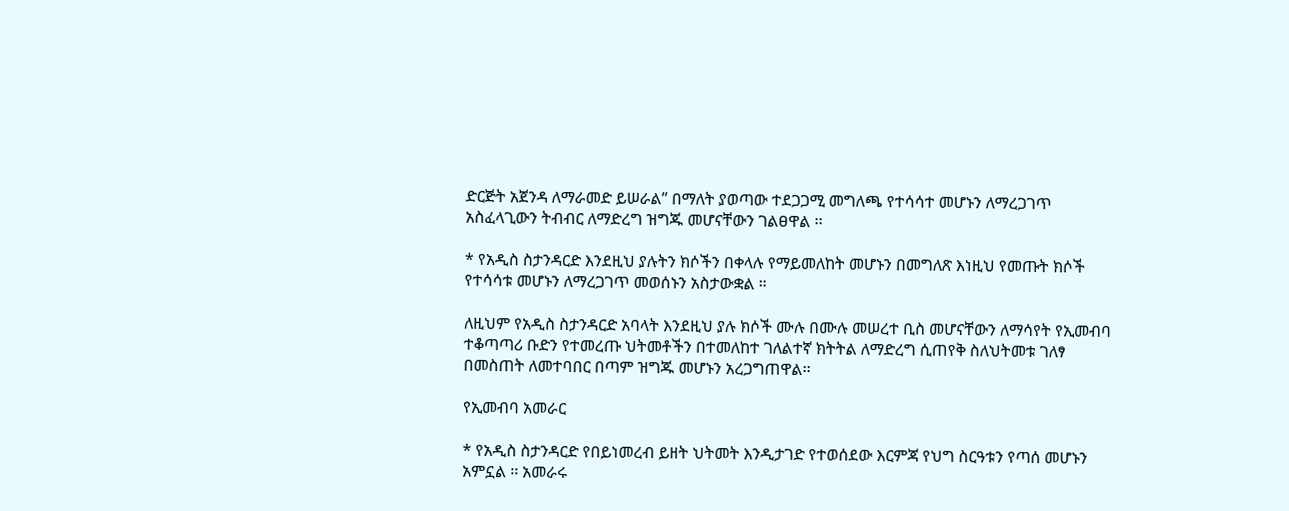ድርጅት አጀንዳ ለማራመድ ይሠራል” በማለት ያወጣው ተደጋጋሚ መግለጫ የተሳሳተ መሆኑን ለማረጋገጥ አስፈላጊውን ትብብር ለማድረግ ዝግጁ መሆናቸውን ገልፀዋል ፡፡

* የአዲስ ስታንዳርድ እንደዚህ ያሉትን ክሶችን በቀላሉ የማይመለከት መሆኑን በመግለጽ እነዚህ የመጡት ክሶች የተሳሳቱ መሆኑን ለማረጋገጥ መወሰኑን አስታውቋል ።

ለዚህም የአዲስ ስታንዳርድ አባላት እንደዚህ ያሉ ክሶች ሙሉ በሙሉ መሠረተ ቢስ መሆናቸውን ለማሳየት የኢመብባ ተቆጣጣሪ ቡድን የተመረጡ ህትመቶችን በተመለከተ ገለልተኛ ክትትል ለማድረግ ሲጠየቅ ስለህትመቱ ገለፃ በመስጠት ለመተባበር በጣም ዝግጁ መሆኑን አረጋግጠዋል፡፡

የኢመብባ አመራር

* የአዲስ ስታንዳርድ የበይነመረብ ይዘት ህትመት እንዲታገድ የተወሰደው እርምጃ የህግ ስርዓቱን የጣሰ መሆኑን አምኗል ፡፡ አመራሩ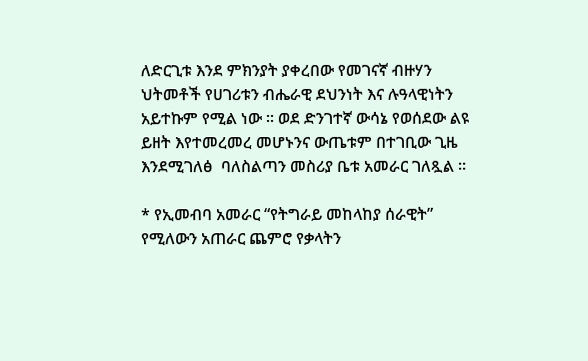ለድርጊቱ እንደ ምክንያት ያቀረበው የመገናኛ ብዙሃን ህትመቶች የሀገሪቱን ብሔራዊ ደህንነት እና ሉዓላዊነትን አይተኩም የሚል ነው ፡፡ ወደ ድንገተኛ ውሳኔ የወሰደው ልዩ ይዘት እየተመረመረ መሆኑንና ውጤቱም በተገቢው ጊዜ እንደሚገለፅ  ባለስልጣን መስሪያ ቤቱ አመራር ገለጿል ።

* የኢመብባ አመራር “የትግራይ መከላከያ ሰራዊት” የሚለውን አጠራር ጨምሮ የቃላትን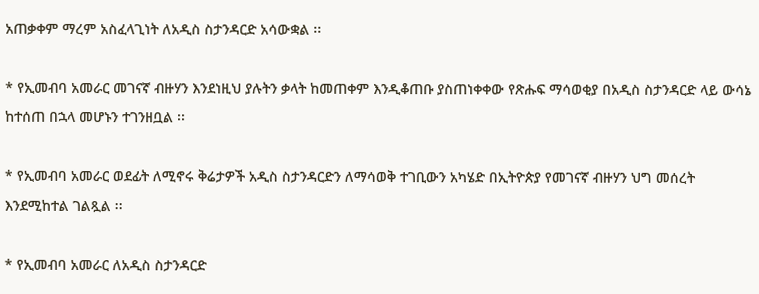አጠቃቀም ማረም አስፈላጊነት ለአዲስ ስታንዳርድ አሳውቋል ፡፡

* የኢመብባ አመራር መገናኛ ብዙሃን እንደነዚህ ያሉትን ቃላት ከመጠቀም እንዲቆጠቡ ያስጠነቀቀው የጽሑፍ ማሳወቂያ በአዲስ ስታንዳርድ ላይ ውሳኔ ከተሰጠ በኋላ መሆኑን ተገንዘቧል ፡፡

* የኢመብባ አመራር ወደፊት ለሚኖሩ ቅሬታዎች አዲስ ስታንዳርድን ለማሳወቅ ተገቢውን አካሄድ በኢትዮጵያ የመገናኛ ብዙሃን ህግ መሰረት እንደሚከተል ገልጿል ፡፡

* የኢመብባ አመራር ለአዲስ ስታንዳርድ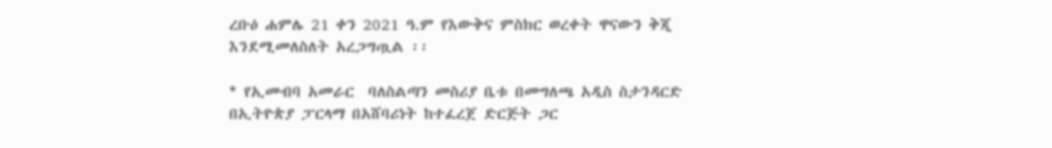ረቡዕ ሐምሌ 21 ቀን 2021 ዓ.ም የእውቅና ምስክር ወረቀት ዋናውን ቅጂ እንደሚመለስለት አረጋግጧል ፡፡

* የኢመብባ አመራር  ባለስልጣን መስሪያ ቤቱ በመግለጫ አዲስ ስታንዳርድ በኢትዮጵያ ፓርላማ በአሸባሪነት ከተፈረጀ ድርጅት ጋር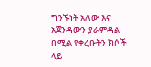ግንኙነት አለው እና  አጀንዳውን ያራምዳል በሚል የቀረቡትን ክሶች ላይ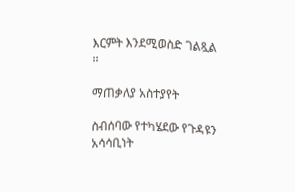እርምት እንደሚወስድ ገልጿል ፡፡

ማጠቃለያ አስተያየት

ስብሰባው የተካሄደው የጉዳዩን አሳሳቢነት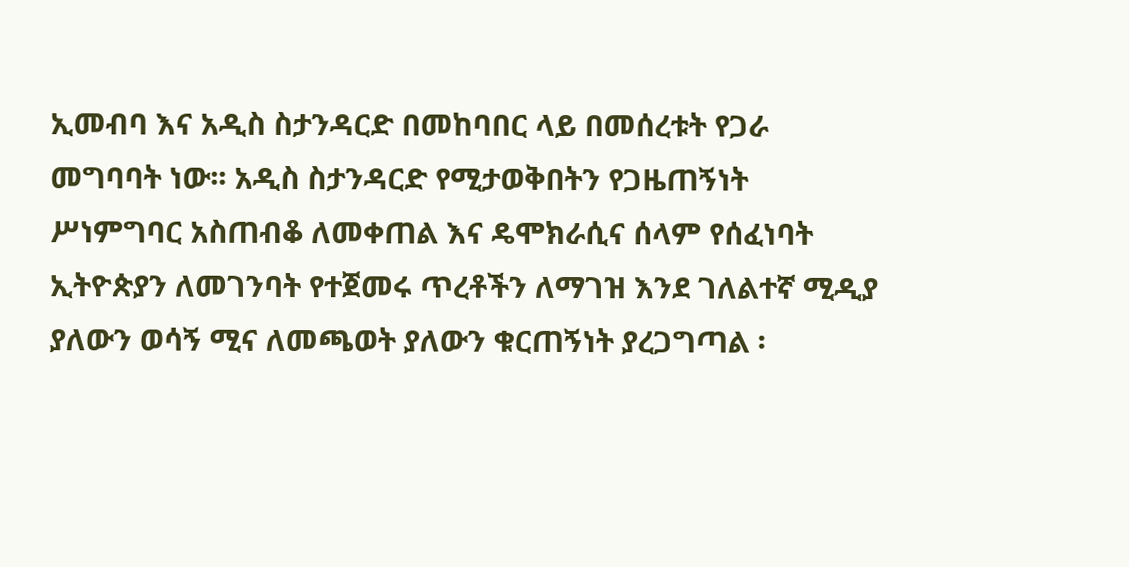ኢመብባ እና አዲስ ስታንዳርድ በመከባበር ላይ በመሰረቱት የጋራ መግባባት ነው፡፡ አዲስ ስታንዳርድ የሚታወቅበትን የጋዜጠኝነት ሥነምግባር አስጠብቆ ለመቀጠል እና ዴሞክራሲና ሰላም የሰፈነባት ኢትዮጵያን ለመገንባት የተጀመሩ ጥረቶችን ለማገዝ እንደ ገለልተኛ ሚዲያ ያለውን ወሳኝ ሚና ለመጫወት ያለውን ቁርጠኝነት ያረጋግጣል ፡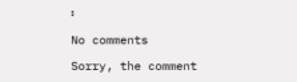፡

No comments

Sorry, the comment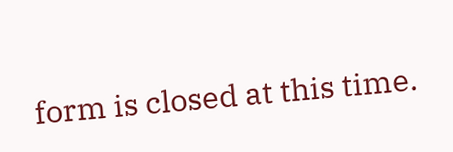form is closed at this time.